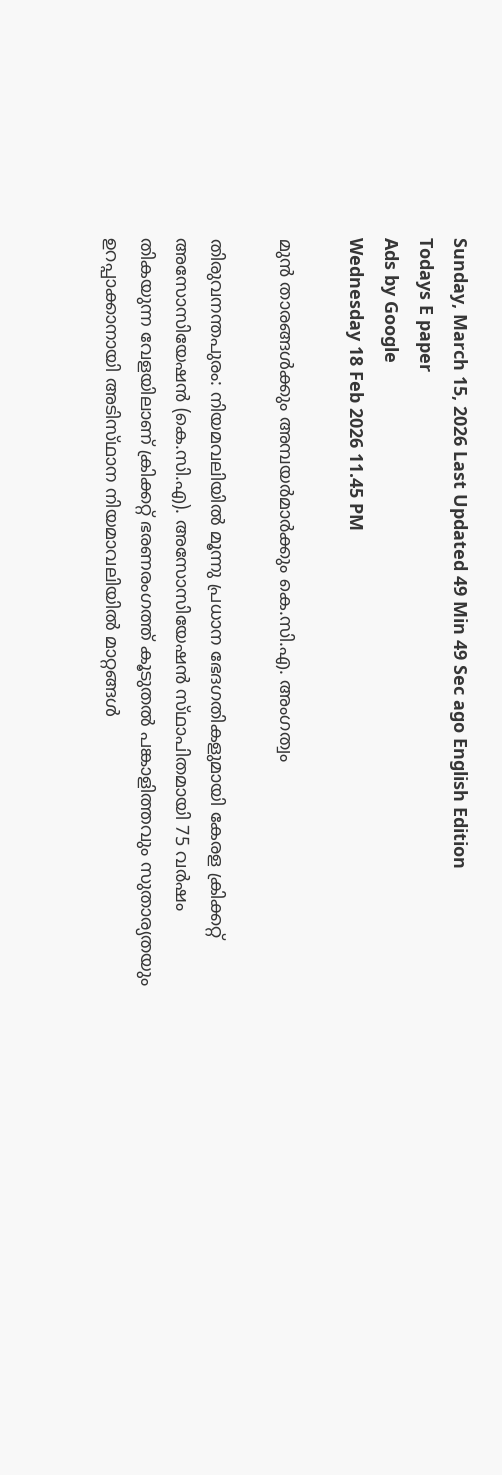Sunday, March 15, 2026 Last Updated 49 Min 49 Sec ago English Edition
Todays E paper
Ads by Google
Wednesday 18 Feb 2026 11.45 PM

മുന്‍ താരങ്ങള്‍ക്കും അമ്പയര്‍മാര്‍ക്കും കെ.സി.എ. അംഗത്വം

തിരുവനന്തപുരം: നിയമവലിയില്‍ മൂന്നു പ്രധാന ഭേദഗതികളുമായി കേരള ക്രിക്കറ്റ്‌ അസോസിയേഷന്‍ (കെ.സി.എ). അസോസിയേഷന്‍ സ്‌ഥാപിതമായി 75 വര്‍ഷം തികയുന്ന വേളയിലാണ്‌ ക്രിക്കറ്റ്‌ ഭരണരംഗത്ത്‌ കൂടുതല്‍ പങ്കാളിത്തവും സുതാര്യതയും ഉറപ്പാക്കാനായി അടിസ്‌ഥാന നിയമാവലിയില്‍ മാറ്റങ്ങള്‍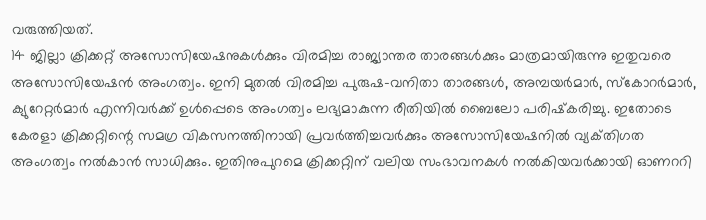വരുത്തിയത്‌.
14 ജില്ലാ ക്രിക്കറ്റ്‌ അസോസിയേഷനുകള്‍ക്കും വിരമിച്ച രാജ്യാന്തര താരങ്ങള്‍ക്കും മാത്രമായിരുന്നു ഇതുവരെ അസോസിയേഷന്‍ അംഗത്വം. ഇനി മുതല്‍ വിരമിച്ച പുരുഷ-വനിതാ താരങ്ങള്‍, അമ്പയര്‍മാര്‍, സ്‌കോറര്‍മാര്‍, ക്യുറേറ്റര്‍മാര്‍ എന്നിവര്‍ക്ക്‌ ഉള്‍പ്പെടെ അംഗത്വം ലഭ്യമാകുന്ന രീതിയില്‍ ബൈലോ പരിഷ്‌കരിച്ചു. ഇതോടെ കേരളാ ക്രിക്കറ്റിന്റെ സമഗ്ര വികസനത്തിനായി പ്രവര്‍ത്തിച്ചവര്‍ക്കും അസോസിയേഷനില്‍ വ്യക്‌തിഗത അംഗത്വം നല്‍കാന്‍ സാധിക്കും. ഇതിനുപുറമെ ക്രിക്കറ്റിന്‌ വലിയ സംഭാവനകള്‍ നല്‍കിയവര്‍ക്കായി ഓണററി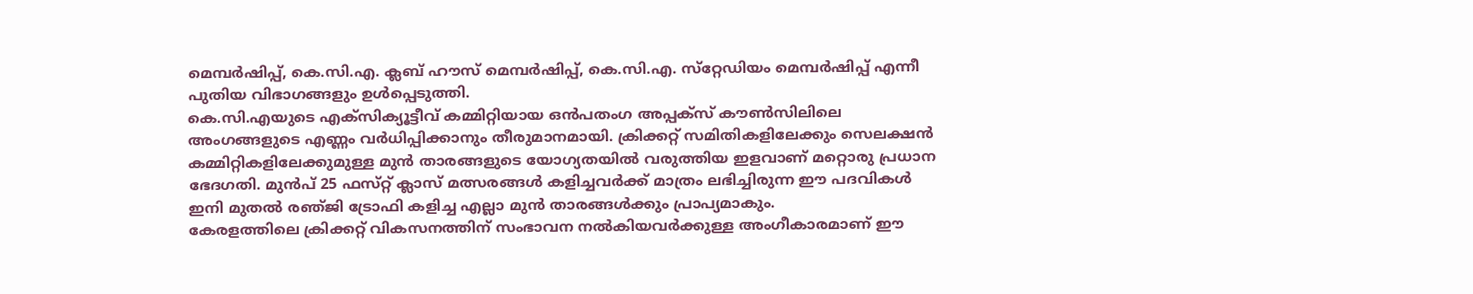മെമ്പര്‍ഷിപ്പ്‌, കെ.സി.എ. ക്ലബ്‌ ഹൗസ്‌ മെമ്പര്‍ഷിപ്പ്‌, കെ.സി.എ. സ്‌റ്റേഡിയം മെമ്പര്‍ഷിപ്പ്‌ എന്നീ പുതിയ വിഭാഗങ്ങളും ഉള്‍പ്പെടുത്തി.
കെ.സി.എയുടെ എക്‌സിക്യൂട്ടീവ്‌ കമ്മിറ്റിയായ ഒന്‍പതംഗ അപ്പക്‌സ് കൗണ്‍സിലിലെ അംഗങ്ങളുടെ എണ്ണം വര്‍ധിപ്പിക്കാനും തീരുമാനമായി. ക്രിക്കറ്റ്‌ സമിതികളിലേക്കും സെലക്ഷന്‍ കമ്മിറ്റികളിലേക്കുമുള്ള മുന്‍ താരങ്ങളുടെ യോഗ്യതയില്‍ വരുത്തിയ ഇളവാണ്‌ മറ്റൊരു പ്രധാന ഭേദഗതി. മുന്‍പ്‌ 25 ഫസ്‌റ്റ് ക്ലാസ്‌ മത്സരങ്ങള്‍ കളിച്ചവര്‍ക്ക്‌ മാത്രം ലഭിച്ചിരുന്ന ഈ പദവികള്‍ ഇനി മുതല്‍ രഞ്‌ജി ട്രോഫി കളിച്ച എല്ലാ മുന്‍ താരങ്ങള്‍ക്കും പ്രാപ്യമാകും.
കേരളത്തിലെ ക്രിക്കറ്റ്‌ വികസനത്തിന്‌ സംഭാവന നല്‍കിയവര്‍ക്കുള്ള അംഗീകാരമാണ്‌ ഈ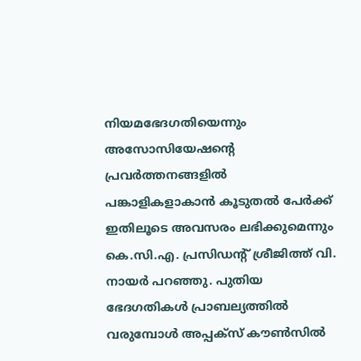നിയമഭേദഗതിയെന്നും അസോസിയേഷന്റെ പ്രവര്‍ത്തനങ്ങളില്‍ പങ്കാളികളാകാന്‍ കൂടുതല്‍ പേര്‍ക്ക്‌ ഇതിലൂടെ അവസരം ലഭിക്കുമെന്നും കെ.സി.എ. പ്രസിഡന്റ്‌ ശ്രീജിത്ത്‌ വി. നായര്‍ പറഞ്ഞു. പുതിയ ഭേദഗതികള്‍ പ്രാബല്യത്തില്‍ വരുമ്പോള്‍ അപ്പക്‌സ് കൗണ്‍സില്‍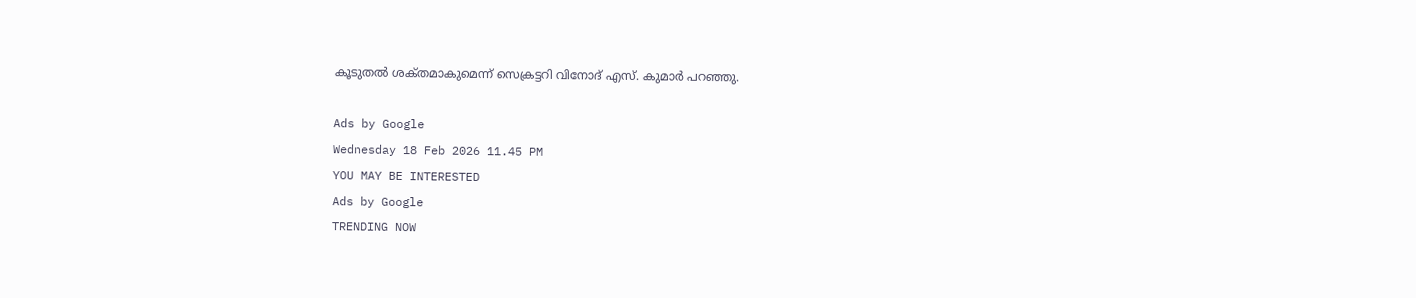കൂടുതല്‍ ശക്‌തമാകുമെന്ന്‌ സെക്രട്ടറി വിനോദ്‌ എസ്‌. കുമാര്‍ പറഞ്ഞു.

Ads by Google
Wednesday 18 Feb 2026 11.45 PM
YOU MAY BE INTERESTED
Ads by Google
TRENDING NOW